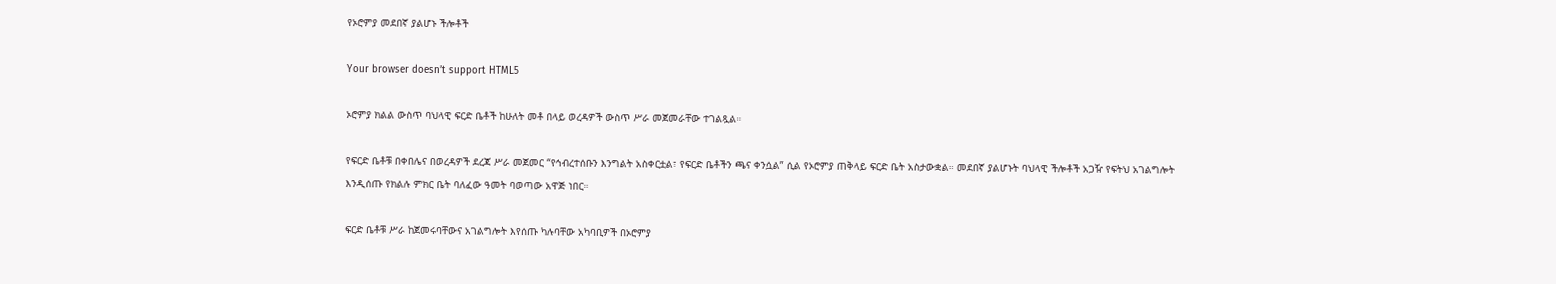የኦሮምያ መደበኛ ያልሆኑ ችሎቶች

Your browser doesn’t support HTML5

ኦሮምያ ክልል ውስጥ ባህላዊ ፍርድ ቤቶች ከሁለት መቶ በላይ ወረዳዎች ውስጥ ሥራ መጀመራቸው ተገልጿል።

የፍርድ ቤቶቹ በቀበሌና በወረዳዎች ደረጃ ሥራ መጀመር “የኅብረተሰቡን እንግልት አስቀርቷል፣ የፍርድ ቤቶችን ጫና ቀንሷል” ሲል የኦሮምያ ጠቅላይ ፍርድ ቤት አስታውቋል። መደበኛ ያልሆኑት ባህላዊ ችሎቶች አጋዥ የፍትህ አገልግሎት እንዲሰጡ የክልሉ ምክር ቤት ባለፈው ዓመት ባወጣው አዋጅ ነበር።

ፍርድ ቤቶቹ ሥራ ከጀመሩባቸውና አገልግሎት እየሰጡ ካሉባቸው አካባቢዎች በኦሮምያ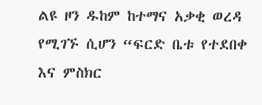ልዩ ዞን ዱከም ከተማና አቃቂ ወረዳ የሚገኙ ሲሆን “ፍርድ ቤቱ የተደበቀ እና ምስክር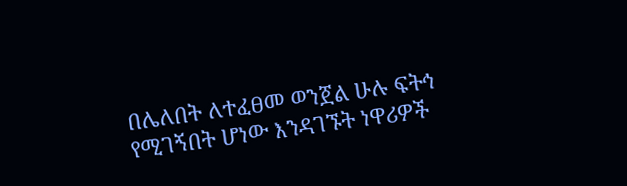በሌለበት ለተፈፀመ ወንጀል ሁሉ ፍትኅ የሚገኝበት ሆነው እንዳገኙት ነዋሪዎች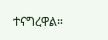ተናግረዋል።